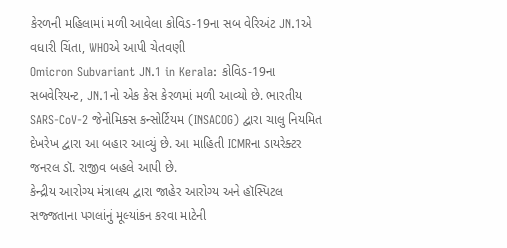કેરળની મહિલામાં મળી આવેલા કોવિડ-19ના સબ વેરિઅંટ JN.1એ વધારી ચિંતા, WHOએ આપી ચેતવણી
Omicron Subvariant JN.1 in Kerala: કોવિડ-19ના સબવેરિયન્ટ, JN.1નો એક કેસ કેરળમાં મળી આવ્યો છે. ભારતીય SARS-CoV-2 જેનોમિક્સ કન્સોર્ટિયમ (INSACOG) દ્વારા ચાલુ નિયમિત દેખરેખ દ્વારા આ બહાર આવ્યું છે. આ માહિતી ICMRના ડાયરેક્ટર જનરલ ડૉ. રાજીવ બહલે આપી છે.
કેન્દ્રીય આરોગ્ય મંત્રાલય દ્વારા જાહેર આરોગ્ય અને હૉસ્પિટલ સજ્જતાના પગલાંનું મૂલ્યાંકન કરવા માટેની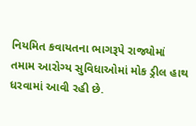નિયમિત કવાયતના ભાગરૂપે રાજ્યોમાં તમામ આરોગ્ય સુવિધાઓમાં મોક ડ્રીલ હાથ ધરવામાં આવી રહી છે.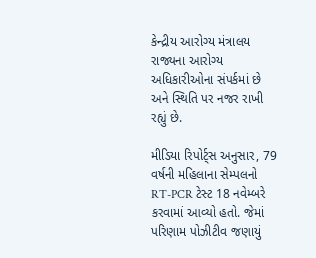કેન્દ્રીય આરોગ્ય મંત્રાલય રાજ્યના આરોગ્ય અધિકારીઓના સંપર્કમાં છે અને સ્થિતિ પર નજર રાખી રહ્યું છે.

મીડિયા રિપોર્ટ્સ અનુસાર, 79 વર્ષની મહિલાના સેમ્પલનો RT-PCR ટેસ્ટ 18 નવેમ્બરે કરવામાં આવ્યો હતો. જેમાં પરિણામ પોઝીટીવ જણાયું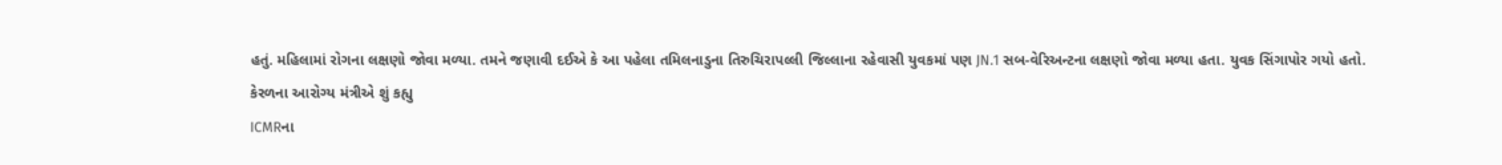હતું. મહિલામાં રોગના લક્ષણો જોવા મળ્યા. તમને જણાવી દઈએ કે આ પહેલા તમિલનાડુના તિરુચિરાપલ્લી જિલ્લાના રહેવાસી યુવકમાં પણ JN.1 સબ-વેરિઅન્ટના લક્ષણો જોવા મળ્યા હતા. યુવક સિંગાપોર ગયો હતો.
કેરળના આરોગ્ય મંત્રીએ શું કહ્યુ
ICMRના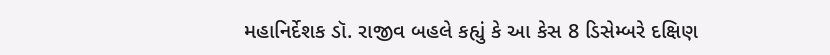મહાનિર્દેશક ડૉ. રાજીવ બહલે કહ્યું કે આ કેસ 8 ડિસેમ્બરે દક્ષિણ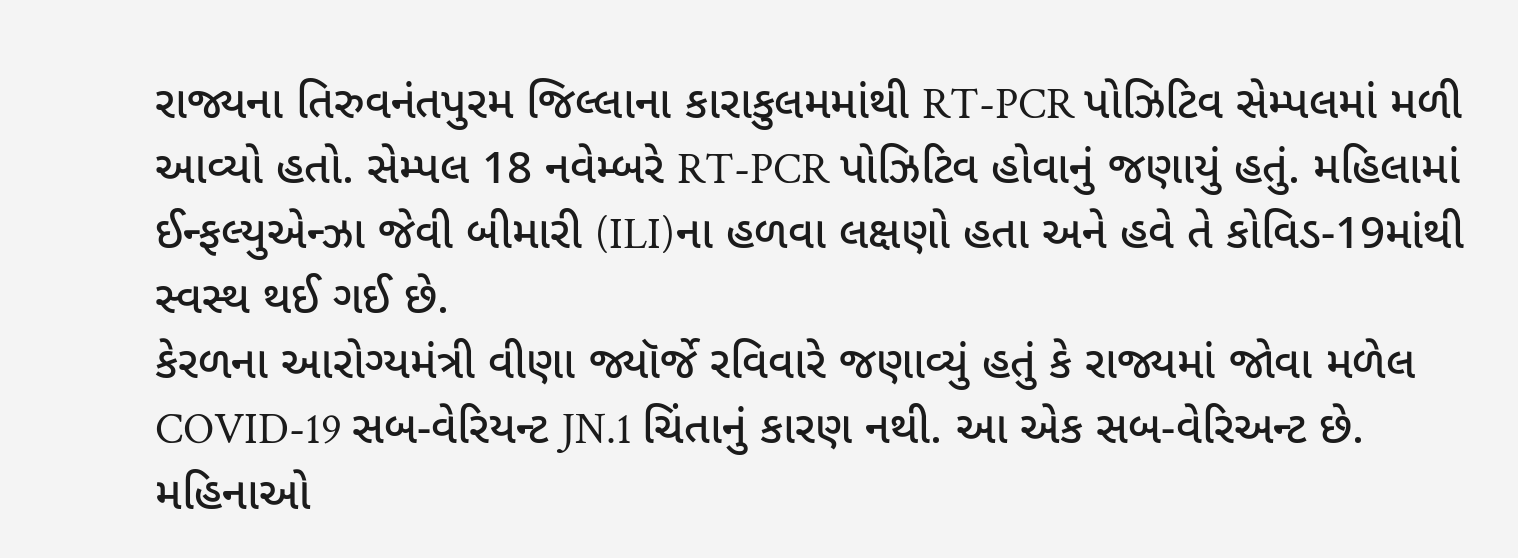રાજ્યના તિરુવનંતપુરમ જિલ્લાના કારાકુલમમાંથી RT-PCR પોઝિટિવ સેમ્પલમાં મળી આવ્યો હતો. સેમ્પલ 18 નવેમ્બરે RT-PCR પોઝિટિવ હોવાનું જણાયું હતું. મહિલામાં ઈન્ફલ્યુએન્ઝા જેવી બીમારી (ILI)ના હળવા લક્ષણો હતા અને હવે તે કોવિડ-19માંથી સ્વસ્થ થઈ ગઈ છે.
કેરળના આરોગ્યમંત્રી વીણા જ્યૉર્જે રવિવારે જણાવ્યું હતું કે રાજ્યમાં જોવા મળેલ COVID-19 સબ-વેરિયન્ટ JN.1 ચિંતાનું કારણ નથી. આ એક સબ-વેરિઅન્ટ છે. મહિનાઓ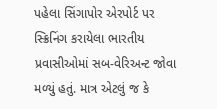પહેલા સિંગાપોર એરપોર્ટ પર સ્ક્રિનિંગ કરાયેલા ભારતીય પ્રવાસીઓમાં સબ-વેરિઅન્ટ જોવા મળ્યું હતું. માત્ર એટલું જ કે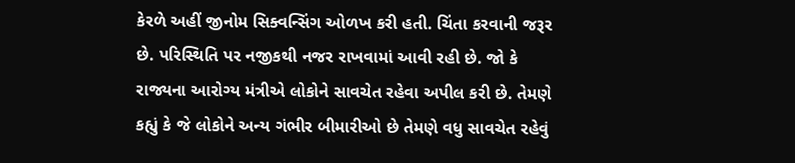કેરળે અહીં જીનોમ સિક્વન્સિંગ ઓળખ કરી હતી. ચિંતા કરવાની જરૂર છે. પરિસ્થિતિ પર નજીકથી નજર રાખવામાં આવી રહી છે. જો કે રાજ્યના આરોગ્ય મંત્રીએ લોકોને સાવચેત રહેવા અપીલ કરી છે. તેમણે કહ્યું કે જે લોકોને અન્ય ગંભીર બીમારીઓ છે તેમણે વધુ સાવચેત રહેવું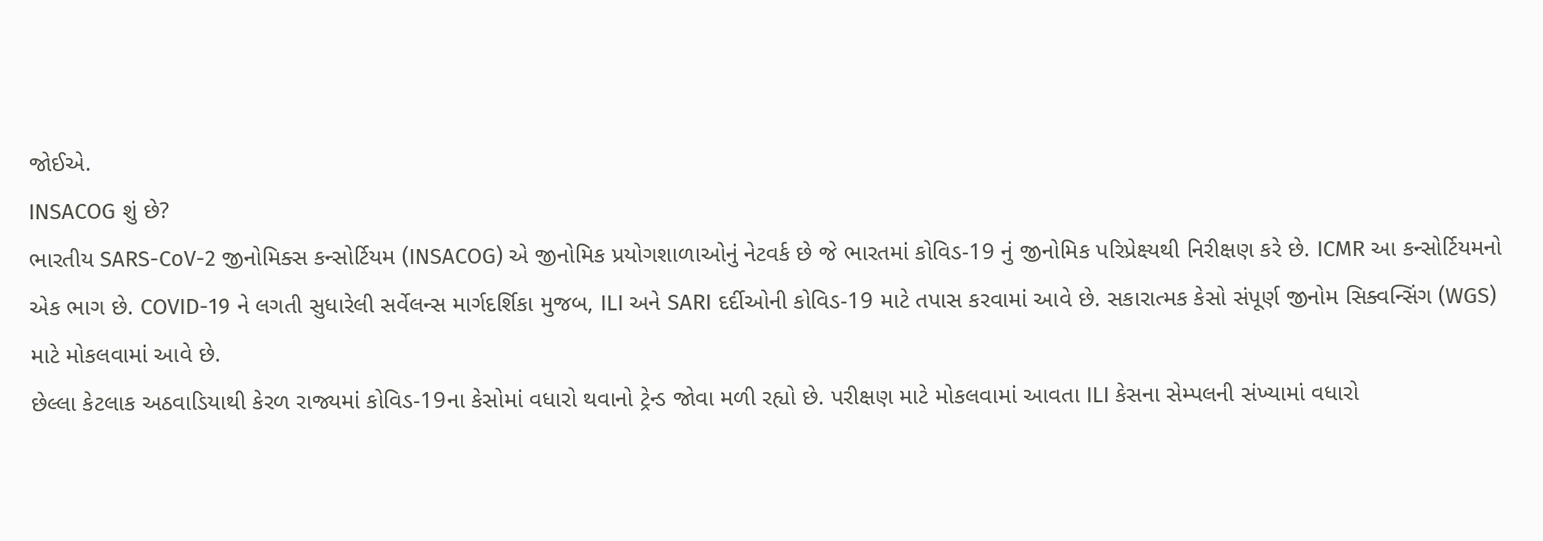જોઈએ.
INSACOG શું છે?
ભારતીય SARS-CoV-2 જીનોમિક્સ કન્સોર્ટિયમ (INSACOG) એ જીનોમિક પ્રયોગશાળાઓનું નેટવર્ક છે જે ભારતમાં કોવિડ-19 નું જીનોમિક પરિપ્રેક્ષ્યથી નિરીક્ષણ કરે છે. ICMR આ કન્સોર્ટિયમનો એક ભાગ છે. COVID-19 ને લગતી સુધારેલી સર્વેલન્સ માર્ગદર્શિકા મુજબ, ILI અને SARI દર્દીઓની કોવિડ-19 માટે તપાસ કરવામાં આવે છે. સકારાત્મક કેસો સંપૂર્ણ જીનોમ સિક્વન્સિંગ (WGS) માટે મોકલવામાં આવે છે.
છેલ્લા કેટલાક અઠવાડિયાથી કેરળ રાજ્યમાં કોવિડ-19ના કેસોમાં વધારો થવાનો ટ્રેન્ડ જોવા મળી રહ્યો છે. પરીક્ષણ માટે મોકલવામાં આવતા ILI કેસના સેમ્પલની સંખ્યામાં વધારો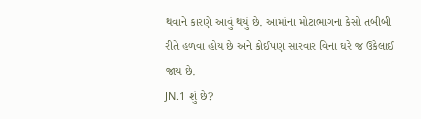થવાને કારણે આવું થયું છે. આમાંના મોટાભાગના કેસો તબીબી રીતે હળવા હોય છે અને કોઈપણ સારવાર વિના ઘરે જ ઉકેલાઈ જાય છે.
JN.1 શું છે?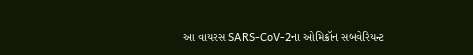આ વાયરસ SARS-CoV-2ના ઓમિક્રૉન સબવેરિયન્ટ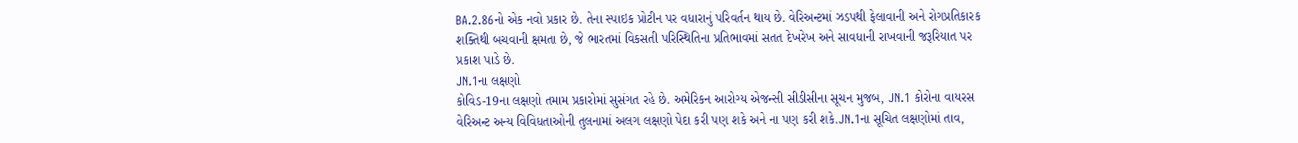BA.2.86નો એક નવો પ્રકાર છે. તેના સ્પાઇક પ્રોટીન પર વધારાનું પરિવર્તન થાય છે. વેરિઅન્ટમાં ઝડપથી ફેલાવાની અને રોગપ્રતિકારક શક્તિથી બચવાની ક્ષમતા છે, જે ભારતમાં વિકસતી પરિસ્થિતિના પ્રતિભાવમાં સતત દેખરેખ અને સાવધાની રાખવાની જરૂરિયાત પર પ્રકાશ પાડે છે.
JN.1ના લક્ષણો
કોવિડ-19ના લક્ષણો તમામ પ્રકારોમાં સુસંગત રહે છે. અમેરિકન આરોગ્ય એજન્સી સીડીસીના સૂચન મુજબ, JN.1 કોરોના વાયરસ વેરિઅન્ટ અન્ય વિવિધતાઓની તુલનામાં અલગ લક્ષણો પેદા કરી પણ શકે અને ના પણ કરી શકે.JN.1ના સૂચિત લક્ષણોમાં તાવ,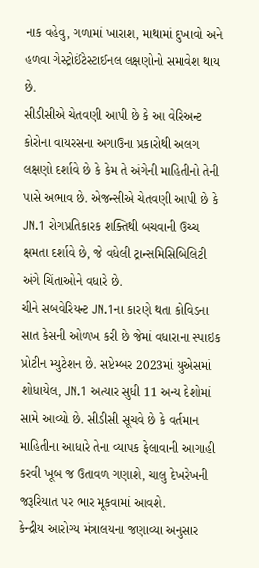નાક વહેવુ, ગળામાં ખારાશ, માથામાં દુખાવો અને હળવા ગેસ્ટ્રોઈંટેસ્ટાઈનલ લક્ષણોનો સમાવેશ થાય છે.
સીડીસીએ ચેતવણી આપી છે કે આ વેરિઅન્ટ કોરોના વાયરસના અગાઉના પ્રકારોથી અલગ લક્ષણો દર્શાવે છે કે કેમ તે અંગેની માહિતીનો તેની પાસે અભાવ છે. એજન્સીએ ચેતવણી આપી છે કે JN.1 રોગપ્રતિકારક શક્તિથી બચવાની ઉચ્ચ ક્ષમતા દર્શાવે છે, જે વધેલી ટ્રાન્સમિસિબિલિટી અંગે ચિંતાઓને વધારે છે.
ચીને સબવેરિયન્ટ JN.1ના કારણે થતા કોવિડના સાત કેસની ઓળખ કરી છે જેમાં વધારાના સ્પાઇક પ્રોટીન મ્યુટેશન છે. સપ્ટેમ્બર 2023માં યુએસમાં શોધાયેલ, JN.1 અત્યાર સુધી 11 અન્ય દેશોમાં સામે આવ્યો છે. સીડીસી સૂચવે છે કે વર્તમાન માહિતીના આધારે તેના વ્યાપક ફેલાવાની આગાહી કરવી ખૂબ જ ઉતાવળ ગણાશે, ચાલુ દેખરેખની જરૂરિયાત પર ભાર મૂકવામાં આવશે.
કેન્દ્રીય આરોગ્ય મંત્રાલયના જણાવ્યા અનુસાર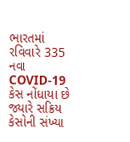ભારતમાં રવિવારે 335 નવા COVID-19 કેસ નોંધાયા છે જ્યારે સક્રિય કેસોની સંખ્યા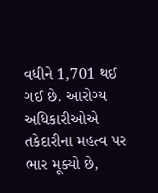વધીને 1,701 થઈ ગઈ છે. આરોગ્ય અધિકારીઓએ તકેદારીના મહત્વ પર ભાર મૂક્યો છે,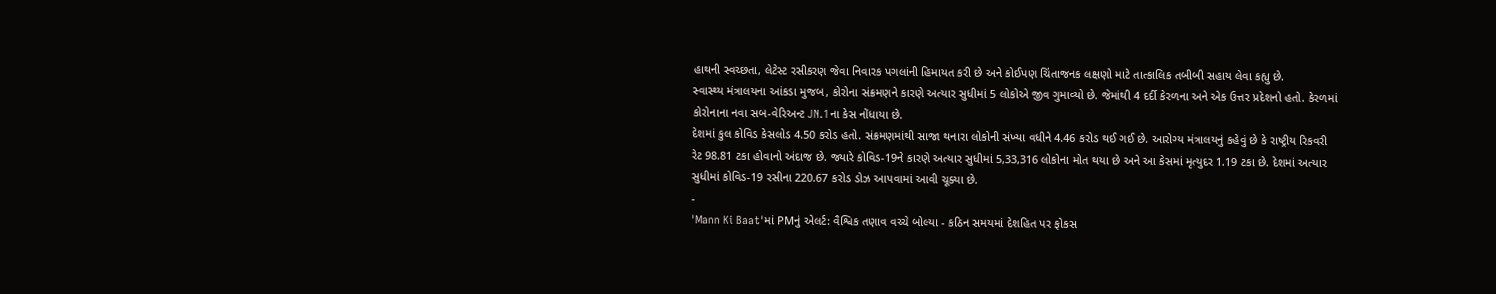હાથની સ્વચ્છતા, લેટેસ્ટ રસીકરણ જેવા નિવારક પગલાંની હિમાયત કરી છે અને કોઈપણ ચિંતાજનક લક્ષણો માટે તાત્કાલિક તબીબી સહાય લેવા કહ્યુ છે.
સ્વાસ્થ્ય મંત્રાલયના આંકડા મુજબ, કોરોના સંક્રમણને કારણે અત્યાર સુધીમાં 5 લોકોએ જીવ ગુમાવ્યો છે. જેમાંથી 4 દર્દી કેરળના અને એક ઉત્તર પ્રદેશનો હતો. કેરળમાં કોરોનાના નવા સબ-વેરિઅન્ટ JN.1ના કેસ નોંધાયા છે.
દેશમાં કુલ કોવિડ કેસલોડ 4.50 કરોડ હતો. સંક્રમણમાંથી સાજા થનારા લોકોની સંખ્યા વધીને 4.46 કરોડ થઈ ગઈ છે. આરોગ્ય મંત્રાલયનું કહેવું છે કે રાષ્ટ્રીય રિકવરી રેટ 98.81 ટકા હોવાનો અંદાજ છે. જ્યારે કોવિડ-19ને કારણે અત્યાર સુધીમાં 5,33,316 લોકોના મોત થયા છે અને આ કેસમાં મૃત્યુદર 1.19 ટકા છે. દેશમાં અત્યાર સુધીમાં કોવિડ-19 રસીના 220.67 કરોડ ડોઝ આપવામાં આવી ચૂક્યા છે.
-
'Mann Ki Baat'માં PMનું એલર્ટ: વૈશ્વિક તણાવ વચ્ચે બોલ્યા - કઠિન સમયમાં દેશહિત પર ફોકસ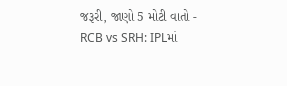જરૂરી, જાણો 5 મોટી વાતો -
RCB vs SRH: IPLમાં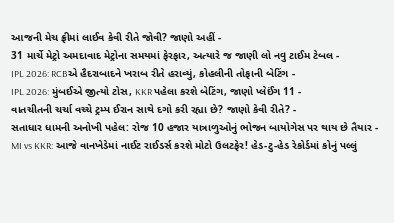આજની મેચ ફ્રીમાં લાઈવ કેવી રીતે જોવી? જાણો અહીં -
31 માર્ચે મેટ્રો અમદાવાદ મેટ્રોના સમયમાં ફેરફાર, અત્યારે જ જાણી લો નવુ ટાઈમ ટેબલ -
IPL 2026: RCBએ હૈદરાબાદને ખરાબ રીતે હરાવ્યું, કોહલીની તોફાની બેટિંગ -
IPL 2026: મુંબઈએ જીત્યો ટોસ, KKR પહેલા કરશે બેટિંગ, જાણો પ્લેઈંગ 11 -
વાતચીતની ચર્ચા વચ્ચે ટ્રમ્પ ઈરાન સાથે દગો કરી રહ્યા છે? જાણો કેવી રીતે? -
સતાધાર ધામની અનોખી પહેલ: રોજ 10 હજાર યાત્રાળુઓનું ભોજન બાયોગેસ પર થાય છે તૈયાર -
MI vs KKR: આજે વાનખેડેમાં નાઈટ રાઈડર્સ કરશે મોટો ઉલટફેર! હેડ-ટુ-હેડ રેકોર્ડમાં કોનું પલ્લું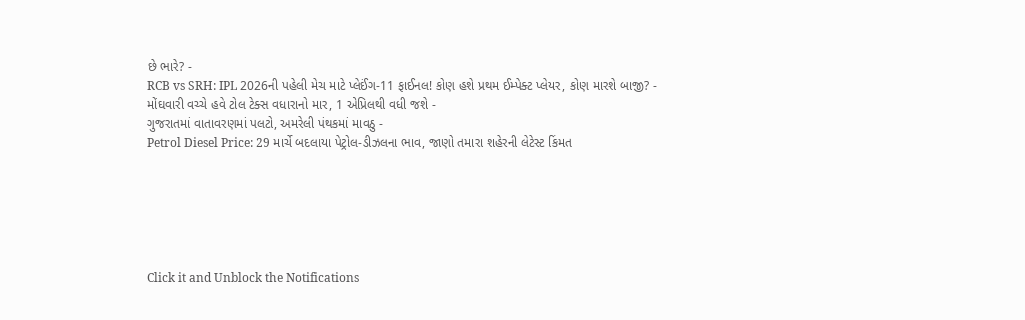છે ભારે? -
RCB vs SRH: IPL 2026ની પહેલી મેચ માટે પ્લેઈંગ-11 ફાઈનલ! કોણ હશે પ્રથમ ઈમ્પેક્ટ પ્લેયર, કોણ મારશે બાજી? -
મોંઘવારી વચ્ચે હવે ટોલ ટેક્સ વધારાનો માર, 1 એપ્રિલથી વધી જશે -
ગુજરાતમાં વાતાવરણમાં પલટો, અમરેલી પંથકમાં માવઠુ -
Petrol Diesel Price: 29 માર્ચે બદલાયા પેટ્રોલ-ડીઝલના ભાવ, જાણો તમારા શહેરની લેટેસ્ટ કિંમત






Click it and Unblock the Notifications